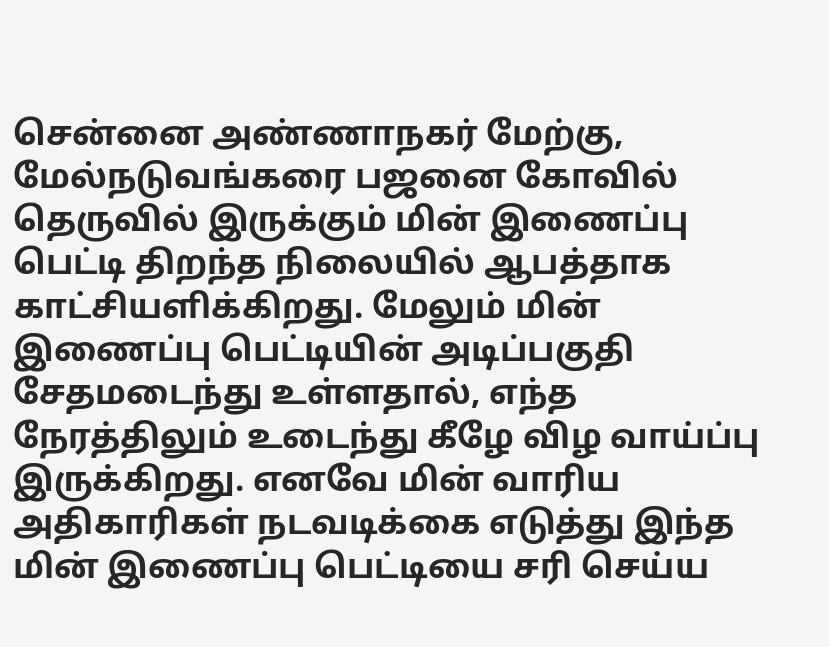சென்னை அண்ணாநகர் மேற்கு, மேல்நடுவங்கரை பஜனை கோவில் தெருவில் இருக்கும் மின் இணைப்பு பெட்டி திறந்த நிலையில் ஆபத்தாக காட்சியளிக்கிறது. மேலும் மின் இணைப்பு பெட்டியின் அடிப்பகுதி சேதமடைந்து உள்ளதால், எந்த நேரத்திலும் உடைந்து கீழே விழ வாய்ப்பு இருக்கிறது. எனவே மின் வாரிய அதிகாரிகள் நடவடிக்கை எடுத்து இந்த மின் இணைப்பு பெட்டியை சரி செய்ய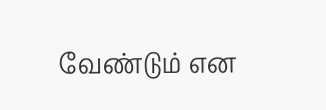வேண்டும் என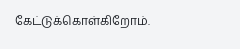கேட்டுக்கொள்கிறோம்.